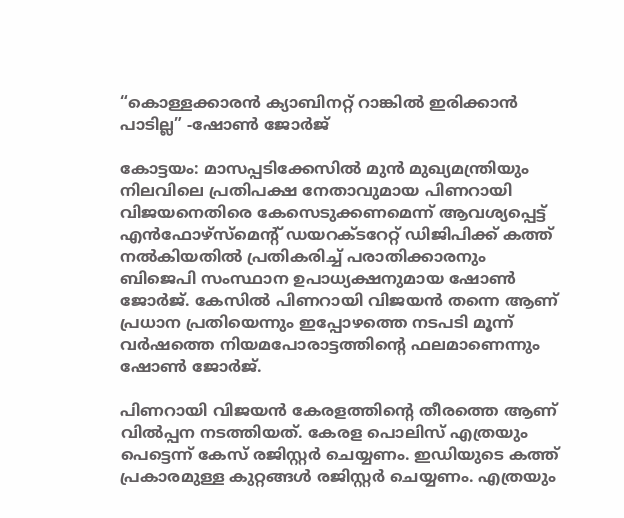“കൊള്ളക്കാരൻ ക്യാബിനറ്റ് റാങ്കിൽ ഇരിക്കാൻ പാടില്ല” -ഷോൺ ജോർജ്

കോട്ടയം: മാസപ്പടിക്കേസിൽ മുൻ മുഖ്യമന്ത്രിയും നിലവിലെ പ്രതിപക്ഷ നേതാവുമായ പിണറായി വിജയനെതിരെ കേസെടുക്കണമെന്ന് ആവശ്യപ്പെട്ട് എൻഫോഴ്സ്മെന്‍റ് ഡയറക്ടറേറ്റ് ഡിജിപിക്ക് കത്ത് നൽകിയതിൽ പ്രതികരിച്ച് പരാതിക്കാരനും ബിജെപി സംസ്ഥാന ഉപാധ്യക്ഷനുമായ ഷോൺ ജോർജ്. കേസിൽ പിണറായി വിജയൻ തന്നെ ആണ് പ്രധാന പ്രതിയെന്നും ഇപ്പോഴത്തെ നടപടി മൂന്ന് വർഷത്തെ നിയമപോരാട്ടത്തിന്‍റെ ഫലമാണെന്നും ഷോൺ ജോർജ്.

പിണറായി വിജയൻ കേരളത്തിന്‍റെ തീരത്തെ ആണ് വിൽപ്പന നടത്തിയത്. കേരള പൊലിസ് എത്രയും പെട്ടെന്ന് കേസ് രജിസ്റ്റർ ചെയ്യണം. ഇഡിയുടെ കത്ത് പ്രകാരമുള്ള കുറ്റങ്ങൾ രജിസ്റ്റർ ചെയ്യണം. എത്രയും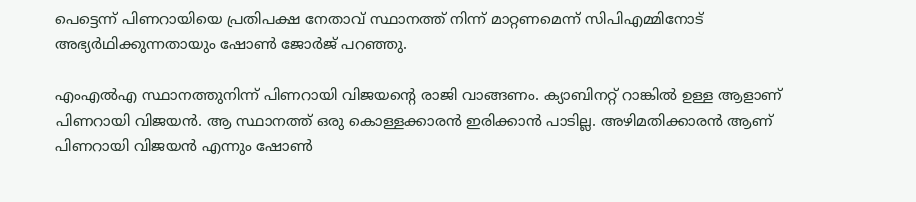പെട്ടെന്ന് പിണറായിയെ പ്രതിപക്ഷ നേതാവ് സ്ഥാനത്ത് നിന്ന് മാറ്റണമെന്ന് സിപിഎമ്മിനോട് അഭ്യർഥിക്കുന്നതായും ഷോൺ ജോർജ് പറഞ്ഞു.

എംഎൽഎ സ്ഥാനത്തുനിന്ന് പിണറായി വിജയന്‍റെ രാജി വാങ്ങണം. ക്യാബിനറ്റ് റാങ്കിൽ ഉള്ള ആളാണ് പിണറായി വിജയൻ. ആ സ്ഥാനത്ത് ഒരു കൊള്ളക്കാരൻ ഇരിക്കാൻ പാടില്ല. അഴിമതിക്കാരൻ ആണ് പിണറായി വിജയൻ എന്നും ഷോൺ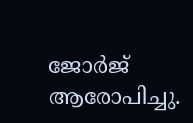ജോർജ് ആരോപിച്ചു.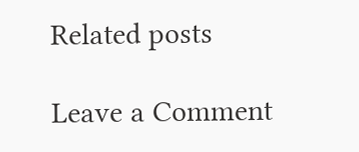Related posts

Leave a Comment